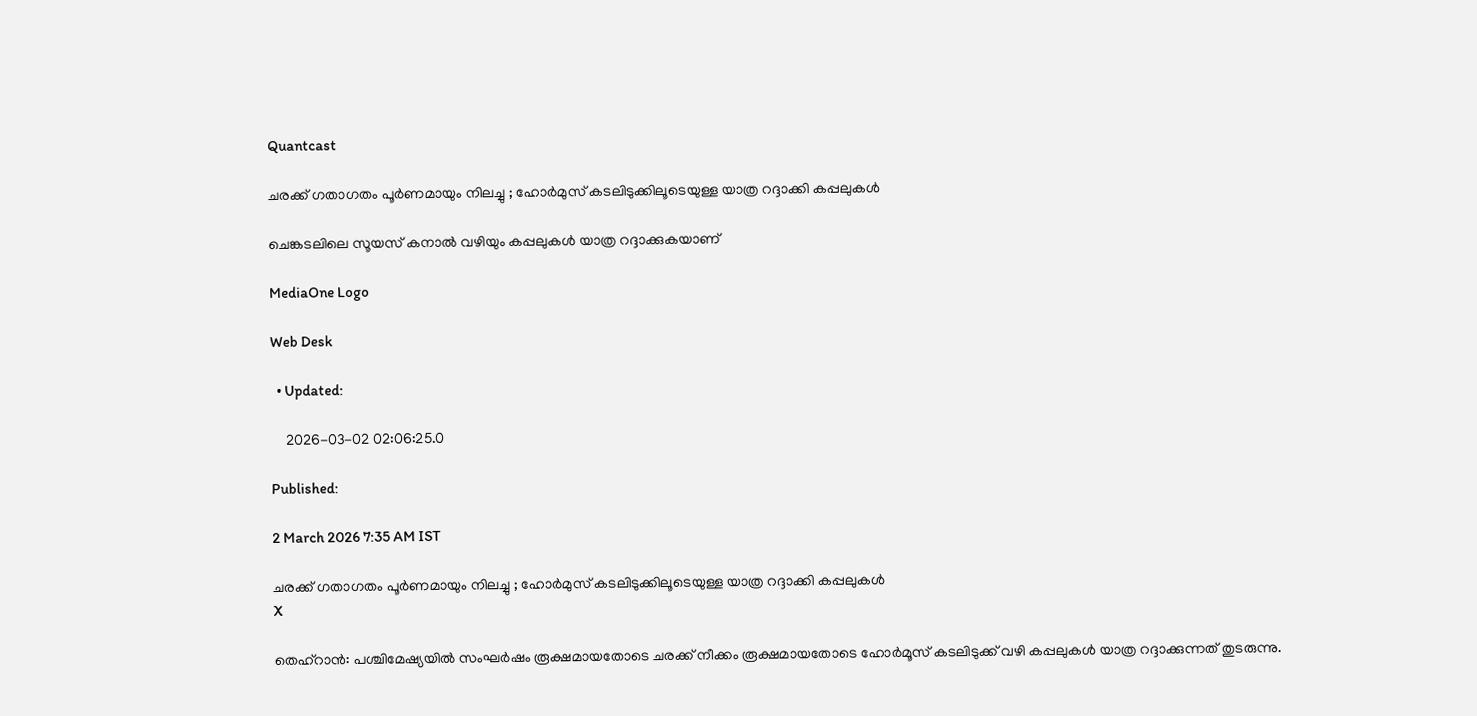Quantcast

ചരക്ക് ഗതാഗതം പൂർണമായും നിലച്ചു ; ഹോർമുസ് കടലിടുക്കിലൂടെയുള്ള യാത്ര റദ്ദാക്കി കപ്പലുകൾ

ചെങ്കടലിലെ സൂയസ് കനാൽ വഴിയും കപ്പലുകൾ യാത്ര റദ്ദാക്കുകയാണ്

MediaOne Logo

Web Desk

  • Updated:

    2026-03-02 02:06:25.0

Published:

2 March 2026 7:35 AM IST

ചരക്ക് ഗതാഗതം പൂർണമായും നിലച്ചു ; ഹോർമുസ് കടലിടുക്കിലൂടെയുള്ള യാത്ര റദ്ദാക്കി കപ്പലുകൾ
X

തെഹ്റാന്‍: പശ്ചിമേഷ്യയില്‍ സംഘര്‍ഷം രൂക്ഷമായതോടെ ചരക്ക് നീക്കം രൂക്ഷമായതോടെ ഹോർമൂസ് കടലിടുക്ക് വഴി കപ്പലുകൾ യാത്ര റദ്ദാക്കുന്നത് തുടരുന്നു.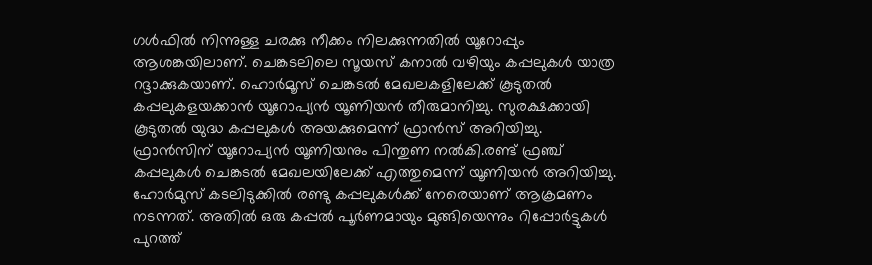ഗൾഫിൽ നിന്നുള്ള ചരക്കു നീക്കം നിലക്കുന്നതില്‍ യൂറോപ്പും ആശങ്കയിലാണ്. ചെങ്കടലിലെ സൂയസ് കനാൽ വഴിയും കപ്പലുകൾ യാത്ര റദ്ദാക്കുകയാണ്. ഹൊർമൂസ് ചെങ്കടൽ മേഖലകളിലേക്ക് കൂടുതൽ കപ്പലുകളയക്കാൻ യൂറോപ്യൻ യൂണിയൻ തീരുമാനിച്ചു. സുരക്ഷക്കായി കൂടുതൽ യുദ്ധ കപ്പലുകൾ അയക്കുമെന്ന് ഫ്രാന്‍സ് അറിയിച്ചു. ഫ്രാൻസിന് യൂറോപ്യൻ യൂണിയനും പിന്തുണ നല്‍കി.രണ്ട് ഫ്രഞ്ച് കപ്പലുകൾ ചെങ്കടൽ മേഖലയിലേക്ക് എത്തുമെന്ന് യൂണിയൻ അറിയിച്ചു. ഹോര്‍മുസ് കടലിടുക്കില്‍ രണ്ടു കപ്പലുകള്‍ക്ക് നേരെയാണ് ആക്രമണം നടന്നത്. അതില്‍ ഒരു കപ്പല്‍ പൂര്‍ണമായും മുങ്ങിയെന്നും റിപ്പോര്‍ട്ടുകള്‍ പുറത്ത്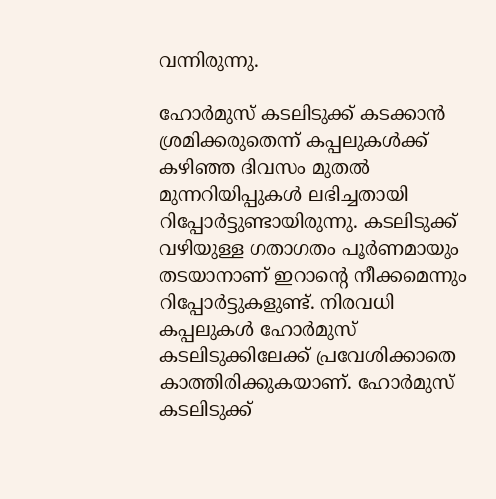വന്നിരുന്നു.

ഹോര്‍മുസ് കടലിടുക്ക് കടക്കാന്‍ ശ്രമിക്കരുതെന്ന് കപ്പലുകള്‍ക്ക് കഴിഞ്ഞ ദിവസം മുതല്‍ മുന്നറിയിപ്പുകള്‍ ലഭിച്ചതായി റിപ്പോര്‍ട്ടുണ്ടായിരുന്നു. കടലിടുക്ക് വഴിയുള്ള ഗതാഗതം പൂര്‍ണമായും തടയാനാണ് ഇറാന്റെ നീക്കമെന്നും റിപ്പോര്‍ട്ടുകളുണ്ട്. നിരവധി കപ്പലുകള്‍ ഹോര്‍മുസ് കടലിടുക്കിലേക്ക് പ്രവേശിക്കാതെ കാത്തിരിക്കുകയാണ്. ഹോര്‍മുസ് കടലിടുക്ക്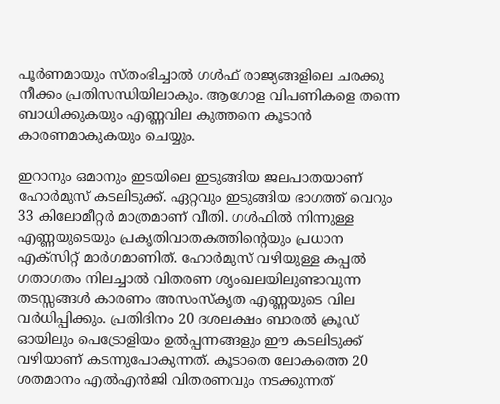പൂര്‍ണമായും സ്തംഭിച്ചാല്‍ ഗള്‍ഫ് രാജ്യങ്ങളിലെ ചരക്കു നീക്കം പ്രതിസന്ധിയിലാകും. ആഗോള വിപണികളെ തന്നെ ബാധിക്കുകയും എണ്ണവില കുത്തനെ കൂടാന്‍ കാരണമാകുകയും ചെയ്യും.

ഇറാനും ഒമാനും ഇടയിലെ ഇടുങ്ങിയ ജലപാതയാണ് ഹോര്‍മുസ് കടലിടുക്ക്. ഏറ്റവും ഇടുങ്ങിയ ഭാഗത്ത് വെറും 33 കിലോമീറ്റര്‍ മാത്രമാണ് വീതി. ഗള്‍ഫില്‍ നിന്നുള്ള എണ്ണയുടെയും പ്രകൃതിവാതകത്തിന്റെയും പ്രധാന എക്സിറ്റ് മാര്‍ഗമാണിത്. ഹോര്‍മുസ് വഴിയുള്ള കപ്പല്‍ ഗതാഗതം നിലച്ചാല്‍ വിതരണ ശൃംഖലയിലുണ്ടാവുന്ന തടസ്സങ്ങള്‍ കാരണം അസംസ്‌കൃത എണ്ണയുടെ വില വര്‍ധിപ്പിക്കും. പ്രതിദിനം 20 ദശലക്ഷം ബാരല്‍ ക്രൂഡ് ഓയിലും പെട്രോളിയം ഉല്‍പ്പന്നങ്ങളും ഈ കടലിടുക്ക് വഴിയാണ് കടന്നുപോകുന്നത്. കൂടാതെ ലോകത്തെ 20 ശതമാനം എല്‍എന്‍ജി വിതരണവും നടക്കുന്നത്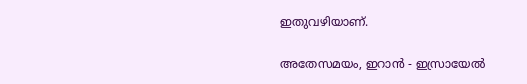ഇതുവഴിയാണ്.

അതേസമയം, ഇറാൻ - ഇസ്രായേൽ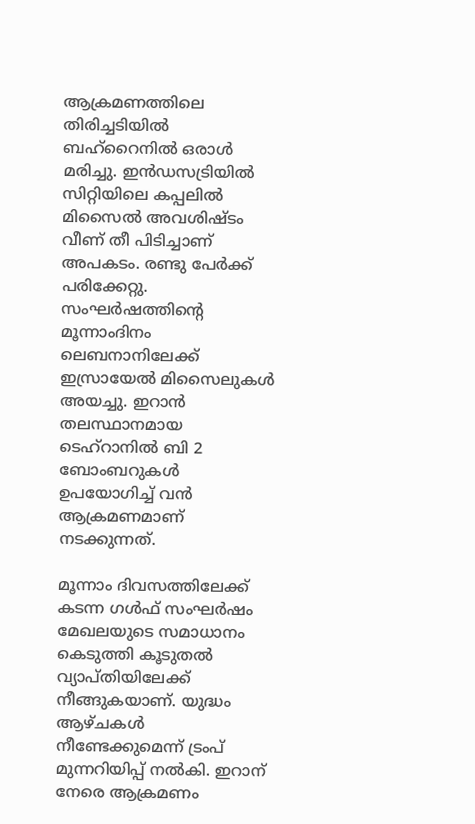ആക്രമണത്തിലെ തിരിച്ചടിയിൽ ബഹ്റൈനിൽ ഒരാൾ മരിച്ചു. ഇൻഡസട്രിയിൽ സിറ്റിയിലെ കപ്പലിൽ മിസൈൽ അവശിഷ്ടം വീണ് തീ പിടിച്ചാണ് അപകടം. രണ്ടു പേർക്ക് പരിക്കേറ്റു. സംഘർഷത്തിന്റെ മൂന്നാംദിനം ലെബനാനിലേക്ക് ഇസ്രായേൽ മിസൈലുകൾ അയച്ചു. ഇറാൻ തലസ്ഥാനമായ ടെഹ്റാനിൽ ബി 2 ബോംബറുകൾ ഉപയോഗിച്ച് വൻ ആക്രമണമാണ് നടക്കുന്നത്.

മൂന്നാം ദിവസത്തിലേക്ക് കടന്ന ഗൾഫ് സംഘർഷം മേഖലയുടെ സമാധാനം കെടുത്തി കൂടുതൽ വ്യാപ്തിയിലേക്ക് നീങ്ങുകയാണ്. യുദ്ധം ആഴ്ചകൾ നീണ്ടേക്കുമെന്ന് ട്രംപ് മുന്നറിയിപ്പ് നല്‍കി. ഇറാന് നേരെ ആക്രമണം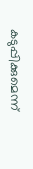കടുപ്പിക്കുമെന്ന്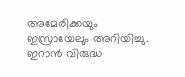അമേരിക്കയും ഇസ്രായേലും അറിയിച്ചു. ഇറാൻ വിരുദ്ധ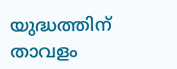യുദ്ധത്തിന് താവളം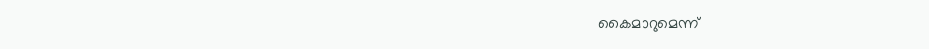കൈമാറുമെന്ന്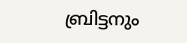ബ്രിട്ടനും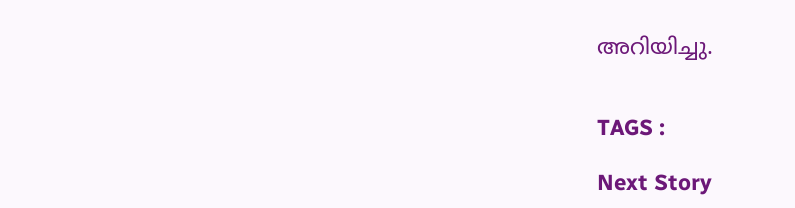അറിയിച്ചു.


TAGS :

Next Story